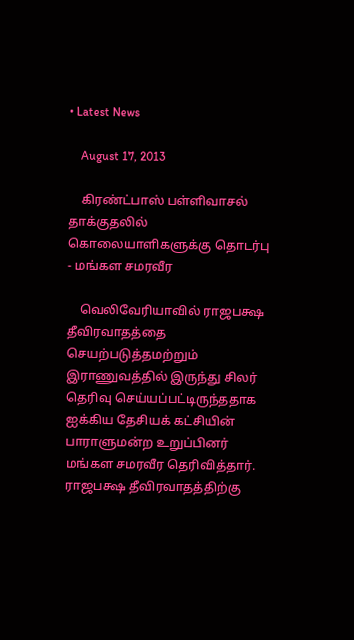• Latest News

    August 17, 2013

    கிரண்ட்பாஸ் பள்ளிவாசல் தாக்குதலில் கொலையாளிகளுக்கு தொடர்பு - மங்கள சமரவீர

    வெலிவேரியாவில் ராஜபக்ஷ தீவிரவாதத்தை செயற்படுத்தமற்றும் இராணுவத்தில் இருந்து சிலர் தெரிவு செய்யப்பட்டிருந்ததாக ஐக்கிய தேசியக் கட்சியின் பாராளுமன்ற உறுப்பினர் மங்கள சமரவீர தெரிவித்தார்.  ராஜபக்ஷ தீவிரவாதத்திற்கு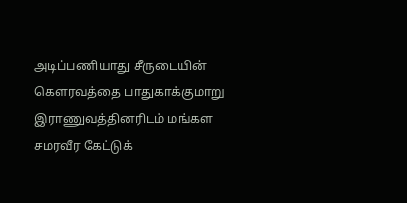அடிப்பணியாது சீருடையின் கௌரவத்தை பாதுகாக்குமாறு இராணுவத்தினரிடம் மங்கள சமரவீர கேட்டுக்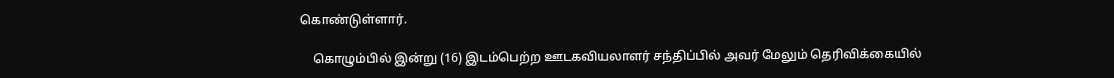கொண்டுள்ளார்.

    கொழும்பில் இன்று (16) இடம்பெற்ற ஊடகவியலாளர் சந்திப்பில் அவர் மேலும் தெரிவிக்கையில்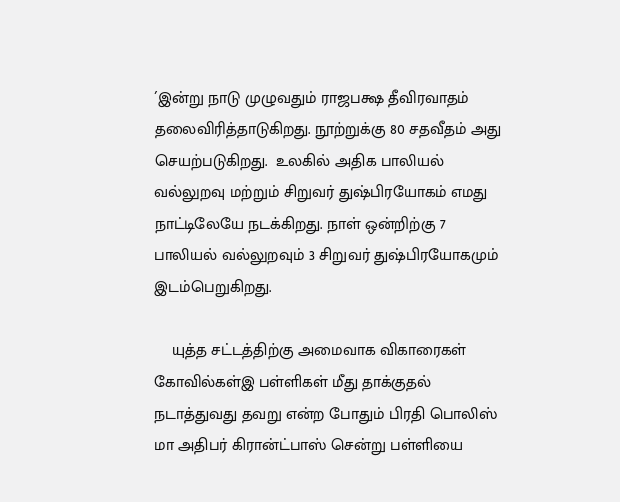´இன்று நாடு முழுவதும் ராஜபக்ஷ தீவிரவாதம் தலைவிரித்தாடுகிறது. நூற்றுக்கு 80 சதவீதம் அது செயற்படுகிறது.  உலகில் அதிக பாலியல் வல்லுறவு மற்றும் சிறுவர் துஷ்பிரயோகம் எமது நாட்டிலேயே நடக்கிறது. நாள் ஒன்றிற்கு 7 பாலியல் வல்லுறவும் 3 சிறுவர் துஷ்பிரயோகமும் இடம்பெறுகிறது.

    யுத்த சட்டத்திற்கு அமைவாக விகாரைகள் கோவில்கள்இ பள்ளிகள் மீது தாக்குதல் நடாத்துவது தவறு என்ற போதும் பிரதி பொலிஸ் மா அதிபர் கிரான்ட்பாஸ் சென்று பள்ளியை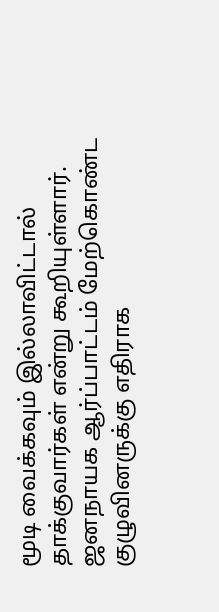மூடி வைக்கவும் இல்லாவிட்டால் தாக்குவார்கள் என்று கூறியுள்ளார். ஜனநாயக ஆர்ப்பாட்டம் மேற்கொண்ட குழுவினருக்கு எதிராக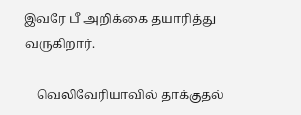இவரே பீ அறிக்கை தயாரித்து வருகிறார்.

    வெலிவேரியாவில் தாக்குதல்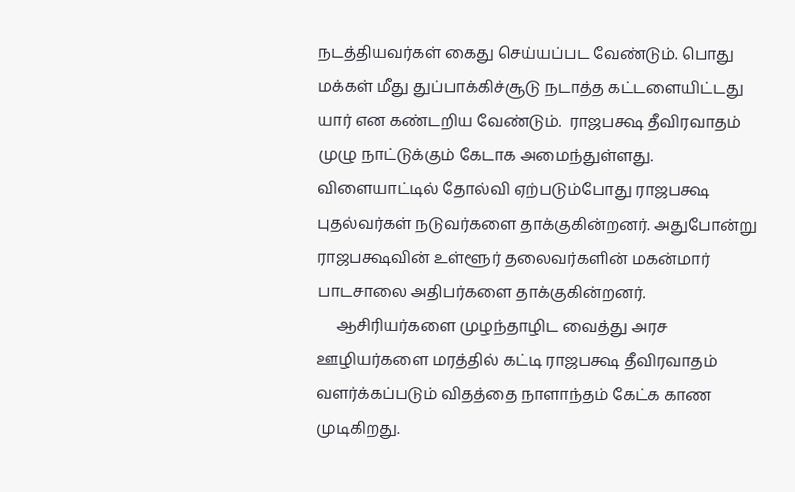நடத்தியவர்கள் கைது செய்யப்பட வேண்டும். பொது மக்கள் மீது துப்பாக்கிச்சூடு நடாத்த கட்டளையிட்டது யார் என கண்டறிய வேண்டும்.  ராஜபக்ஷ தீவிரவாதம் முழு நாட்டுக்கும் கேடாக அமைந்துள்ளது. விளையாட்டில் தோல்வி ஏற்படும்போது ராஜபக்ஷ புதல்வர்கள் நடுவர்களை தாக்குகின்றனர். அதுபோன்று ராஜபக்ஷவின் உள்ளூர் தலைவர்களின் மகன்மார் பாடசாலை அதிபர்களை தாக்குகின்றனர்.
     ஆசிரியர்களை முழந்தாழிட வைத்து அரச ஊழியர்களை மரத்தில் கட்டி ராஜபக்ஷ தீவிரவாதம் வளர்க்கப்படும் விதத்தை நாளாந்தம் கேட்க காண முடிகிறது.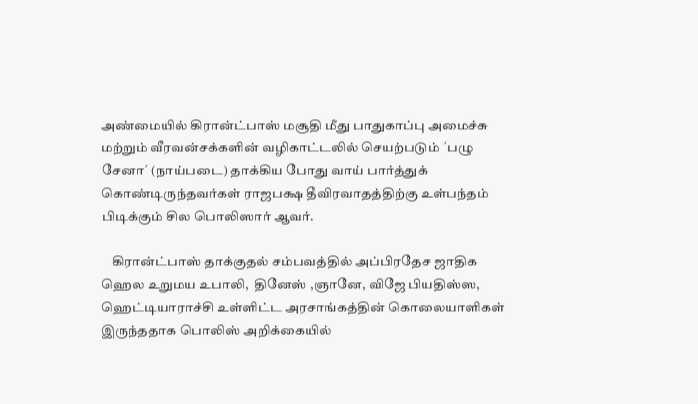அண்மையில் கிரான்ட்பாஸ் மசூதி மீது பாதுகாப்பு அமைச்சு மற்றும் வீரவன்சக்களின் வழிகாட்டலில் செயற்படும் ´பழு சேனா´ (நாய்படை) தாக்கிய போது வாய் பார்த்துக் கொண்டிருந்தவர்கள் ராஜபக்ஷ தீவிரவாதத்திற்கு உள்பந்தம் பிடிக்கும் சில பொலிஸார் ஆவர்.

    கிரான்ட்பாஸ் தாக்குதல் சம்பவத்தில் அப்பிரதேச ஜாதிக ஹெல உறுமய உபாலி,  தினேஸ் ,ஞானே, விஜே பியதிஸ்ஸ, ஹெட்டியாராச்சி உள்ளிட்ட அரசாங்கத்தின் கொலையாளிகள் இருந்ததாக பொலிஸ் அறிக்கையில்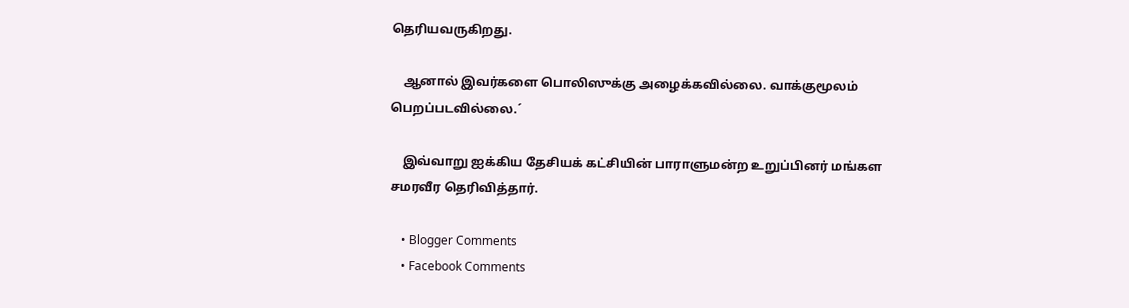தெரியவருகிறது.

    ஆனால் இவர்களை பொலிஸுக்கு அழைக்கவில்லை. வாக்குமூலம் பெறப்படவில்லை.´

    இவ்வாறு ஐக்கிய தேசியக் கட்சியின் பாராளுமன்ற உறுப்பினர் மங்கள சமரவீர தெரிவித்தார்.

    • Blogger Comments
    • Facebook Comments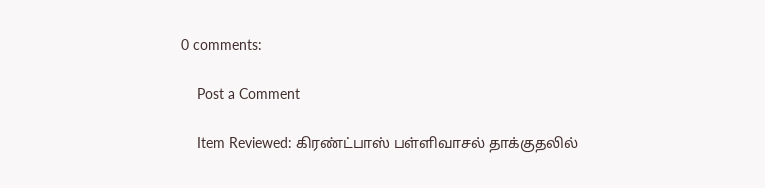0 comments:

    Post a Comment

    Item Reviewed: கிரண்ட்பாஸ் பள்ளிவாசல் தாக்குதலில்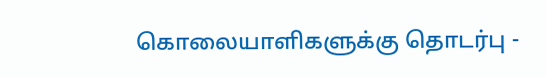கொலையாளிகளுக்கு தொடர்பு -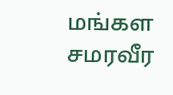மங்கள சமரவீர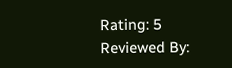Rating: 5 Reviewed By: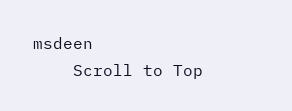msdeen
    Scroll to Top